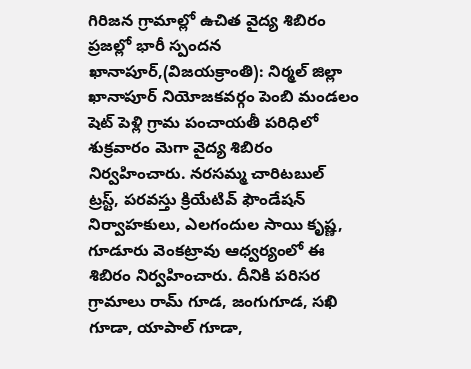గిరిజన గ్రామాల్లో ఉచిత వైద్య శిబిరం
ప్రజల్లో భారీ స్పందన
ఖానాపూర్,(విజయక్రాంతి): నిర్మల్ జిల్లా ఖానాపూర్ నియోజకవర్గం పెంబి మండలం షెట్ పెళ్లి గ్రామ పంచాయతీ పరిధిలో శుక్రవారం మెగా వైద్య శిబిరం నిర్వహించారు. నరసమ్మ చారిటబుల్ ట్రస్ట్, పరవస్తు క్రియేటివ్ ఫౌండేషన్ నిర్వాహకులు, ఎలగందుల సాయి కృష్ణ, గూడూరు వెంకట్రావు ఆధ్వర్యంలో ఈ శిబిరం నిర్వహించారు. దీనికి పరిసర గ్రామాలు రామ్ గూడ, జంగుగూడ, సఖి గూడా, యాపాల్ గూడా,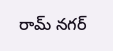రామ్ నగర్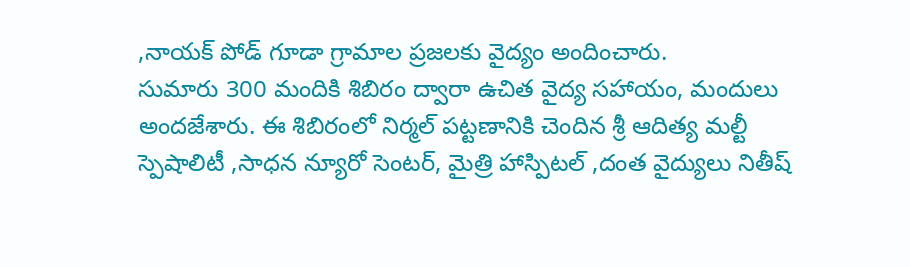,నాయక్ పోడ్ గూడా గ్రామాల ప్రజలకు వైద్యం అందించారు.
సుమారు 300 మందికి శిబిరం ద్వారా ఉచిత వైద్య సహాయం, మందులు అందజేశారు. ఈ శిబిరంలో నిర్మల్ పట్టణానికి చెందిన శ్రీ ఆదిత్య మల్టీ స్పెషాలిటీ ,సాధన న్యూరో సెంటర్, మైత్రి హాస్పిటల్ ,దంత వైద్యులు నితీష్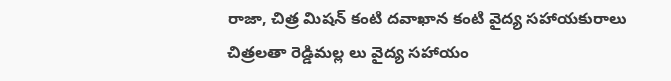రాజా, చిత్ర మిషన్ కంటి దవాఖాన కంటి వైద్య సహాయకురాలు చిత్రలతా రెడ్డిమల్ల లు వైద్య సహాయం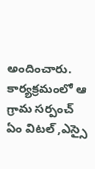అందించారు. కార్యక్రమంలో ఆ గ్రామ సర్పంచ్ ఏం విటల్ ,ఎస్సై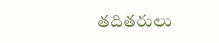తదితరులు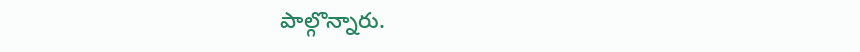పాల్గొన్నారు.